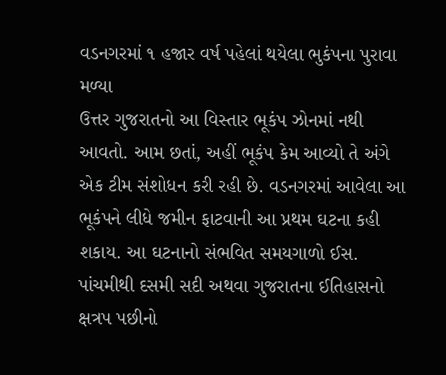વડનગરમાં ૧ હજાર વર્ષ પહેલાં થયેલા ભુકંપના પુરાવા મળ્યા
ઉત્તર ગુજરાતનો આ વિસ્તાર ભૂકંપ ઝોનમાં નથી આવતો. આમ છતાં, અહીં ભૂકંપ કેમ આવ્યો તે અંગે એક ટીમ સંશોધન કરી રહી છે. વડનગરમાં આવેલા આ ભૂકંપને લીધે જમીન ફાટવાની આ પ્રથમ ઘટના કહી શકાય. આ ઘટનાનો સંભવિત સમયગાળો ઈસ. પાંચમીથી દસમી સદી અથવા ગુજરાતના ઈતિહાસનો ક્ષત્રપ પછીનો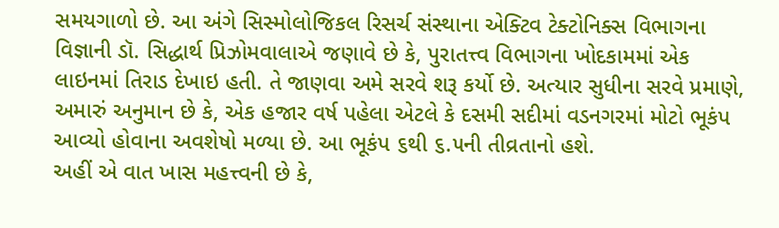સમયગાળો છે. આ અંગે સિસ્મોલોજિકલ રિસર્ચ સંસ્થાના એક્ટિવ ટેક્ટોનિક્સ વિભાગના વિજ્ઞાની ડૉ. સિદ્ધાર્થ પ્રિઝોમવાલાએ જણાવે છે કે, પુરાતત્ત્વ વિભાગના ખોદકામમાં એક લાઇનમાં તિરાડ દેખાઇ હતી. તે જાણવા અમે સરવે શરૂ કર્યો છે. અત્યાર સુધીના સરવે પ્રમાણે, અમારું અનુમાન છે કે, એક હજાર વર્ષ પહેલા એટલે કે દસમી સદીમાં વડનગરમાં મોટો ભૂકંપ આવ્યો હોવાના અવશેષો મળ્યા છે. આ ભૂકંપ ૬થી ૬.૫ની તીવ્રતાનો હશે.
અહીં એ વાત ખાસ મહત્ત્વની છે કે,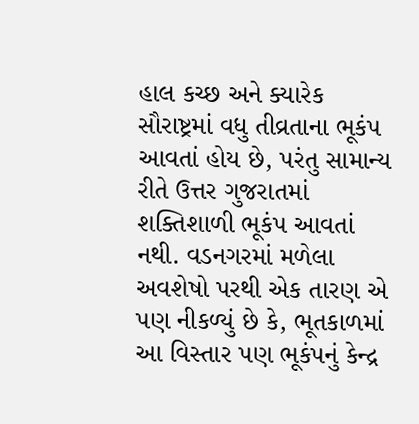હાલ કચ્છ અને ક્યારેક સૌરાષ્ટ્રમાં વધુ તીવ્રતાના ભૂકંપ આવતાં હોય છે, પરંતુ સામાન્ય રીતે ઉત્તર ગુજરાતમાં શક્તિશાળી ભૂકંપ આવતાં નથી. વડનગરમાં મળેલા અવશેષો પરથી એક તારણ એ પણ નીકળ્યું છે કે, ભૂતકાળમાં આ વિસ્તાર પણ ભૂકંપનું કેન્દ્ર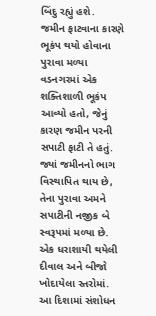બિંદુ રહ્યું હશે.
જમીન ફાટવાના કારણે ભૂકંપ થયો હોવાના પુરાવા મળ્યા વડનગરમાં એક શક્તિશાળી ભૂકંપ આવ્યો હતો, જેનું કારણ જમીન પરની સપાટી ફાટી તે હતું. જ્યાં જમીનનો ભાગ વિસ્થાપિત થાય છે, તેના પુરાવા અમને સપાટીની નજીક બે સ્વરૂપમાં મળ્યા છે. એક ધરાશાયી થયેલી દીવાલ અને બીજો ખોદાયેલા સ્તરોમાં. આ દિશામાં સંશોધન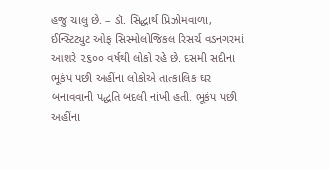હજુ ચાલુ છે. – ડૉ. સિદ્ધાર્થ પ્રિઝોમવાળા, ઈન્સ્ટિટ્યુટ ઓફ સિસ્મોલોજિકલ રિસર્ચ વડનગરમાં આશરે ૨૬૦૦ વર્ષથી લોકો રહે છે. દસમી સદીના ભૂકંપ પછી અહીંના લોકોએ તાત્કાલિક ઘર બનાવવાની પદ્ધતિ બદલી નાંખી હતી. ભૂકંપ પછી અહીંના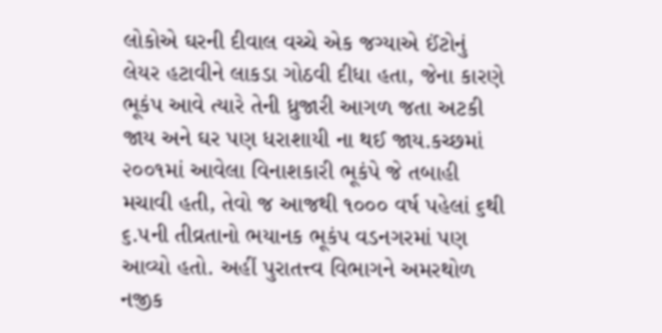લોકોએ ઘરની દીવાલ વચ્ચે એક જગ્યાએ ઈંટોનું લેયર હટાવીને લાકડા ગોઠવી દીધા હતા, જેના કારણે ભૂકંપ આવે ત્યારે તેની ધ્રુજારી આગળ જતા અટકી જાય અને ઘર પણ ધરાશાયી ના થઈ જાય.કચ્છમાં ૨૦૦૧માં આવેલા વિનાશકારી ભૂકંપે જે તબાહી મચાવી હતી, તેવો જ આજથી ૧૦૦૦ વર્ષ પહેલાં ૬થી ૬.૫ની તીવ્રતાનો ભયાનક ભૂકંપ વડનગરમાં પણ આવ્યો હતો. અહીં પુરાતત્ત્વ વિભાગને અમરથોળ નજીક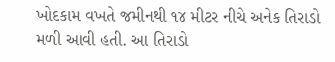ખોદકામ વખતે જમીનથી ૧૪ મીટર નીચે અનેક તિરાડો મળી આવી હતી. આ તિરાડો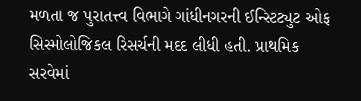મળતા જ પુરાતત્ત્વ વિભાગે ગાંધીનગરની ઈન્સ્ટિટ્યુટ ઓફ સિસ્મોલોજિકલ રિસર્ચની મદદ લીધી હતી. પ્રાથમિક સરવેમાં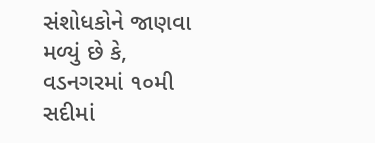સંશોધકોને જાણવા મળ્યું છે કે, વડનગરમાં ૧૦મી સદીમાં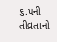૬.૫ની તીવ્રતાનો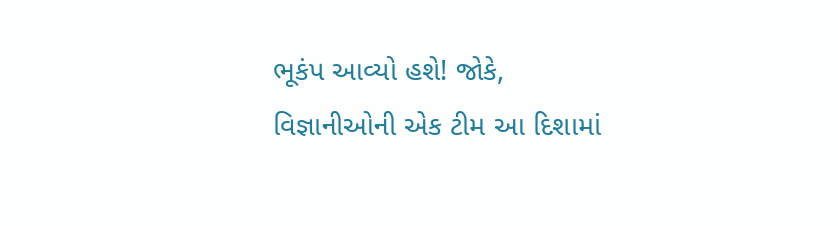ભૂકંપ આવ્યો હશે! જોકે, વિજ્ઞાનીઓની એક ટીમ આ દિશામાં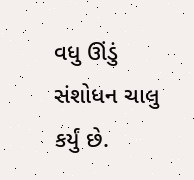વધુ ઊંડું સંશોધન ચાલુ કર્યું છે.